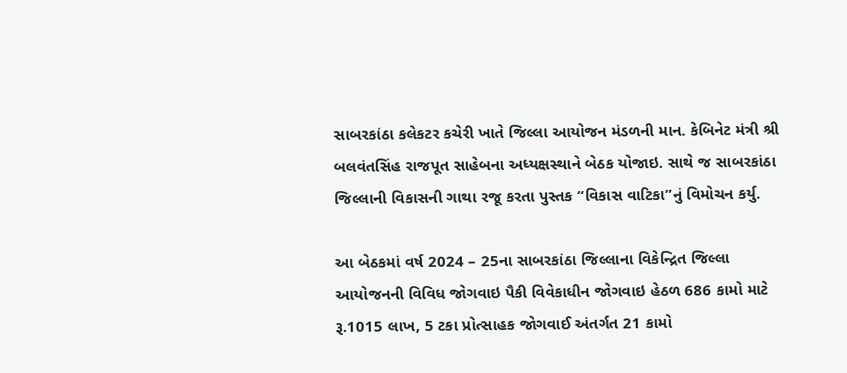સાબરકાંઠા કલેકટર કચેરી ખાતે જિલ્લા આયોજન મંડળની માન. કેબિનેટ મંત્રી શ્રી બલવંતસિંહ રાજપૂત સાહેબના અધ્યક્ષસ્થાને બેઠક યોજાઇ. સાથે જ સાબરકાંઠા જિલ્લાની વિકાસની ગાથા રજૂ કરતા પુસ્તક “વિકાસ વાટિકા”નું વિમોચન કર્યુ.

આ બેઠકમાં વર્ષ 2024 – 25ના સાબરકાંઠા જિલ્લાના વિકેન્દ્રિત જિલ્લા આયોજનની વિવિધ જોગવાઇ પૈકી વિવેકાધીન જોગવાઇ હેઠળ 686 કામો માટે રૂ.1015 લાખ, 5 ટકા પ્રોત્સાહક જોગવાઈ અંતર્ગત 21 કામો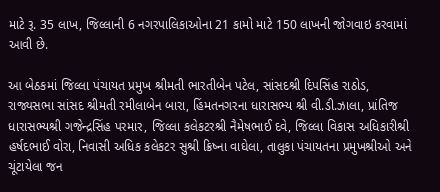માટે રૂ. 35 લાખ, જિલ્લાની 6 નગરપાલિકાઓના 21 કામો માટે 150 લાખની જોગવાઇ કરવામાં આવી છે.

આ બેઠકમાં જિલ્લા પંચાયત પ્રમુખ શ્રીમતી ભારતીબેન પટેલ, સાંસદશ્રી દિપસિંહ રાઠોડ, રાજ્યસભા સાંસદ શ્રીમતી રમીલાબેન બારા, હિંમતનગરના ધારાસભ્ય શ્રી વી.ડી.ઝાલા, પ્રાંતિજ ધારાસભ્યશ્રી ગજેન્દ્રસિંહ પરમાર, જિલ્લા કલેકટરશ્રી નૈમેષભાઈ દવે, જિલ્લા વિકાસ અધિકારીશ્રી હર્ષદભાઈ વોરા, નિવાસી અધિક કલેકટર સુશ્રી ક્રિષ્ના વાઘેલા, તાલુકા પંચાયતના પ્રમુખશ્રીઓ અને ચૂંટાયેલા જન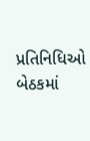પ્રતિનિધિઓ બેઠકમાં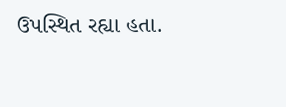ઉપસ્થિત રહ્યા હતા.